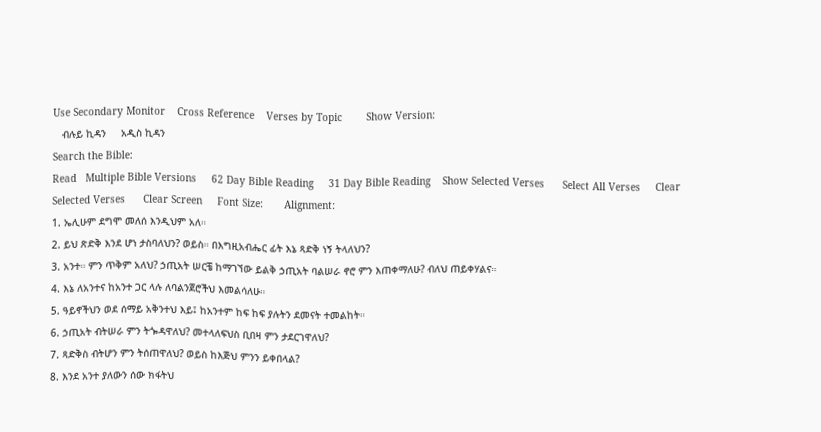Use Secondary Monitor    Cross Reference    Verses by Topic        Show Version:
   ብሉይ ኪዳን     አዲስ ኪዳን
Search the Bible:
Read   Multiple Bible Versions     62 Day Bible Reading     31 Day Bible Reading    Show Selected Verses      Select All Verses     Clear Selected Verses      Clear Screen     Font Size:       Alignment:
1. ኤሊሁም ደግሞ መለሰ እንዲህም አለ።
2. ይህ ጽድቅ እንደ ሆነ ታስባለህን? ወይስ። በእግዚአብሔር ፊት እኔ ጻድቅ ነኝ ትላለህን?
3. አንተ። ምን ጥቅም አለህ? ኃጢአት ሠርቼ ከማገኘው ይልቅ ኃጢአት ባልሠራ ኖሮ ምን እጠቀማለሁ? ብለህ ጠይቀሃልና።
4. እኔ ለአንተና ከአንተ ጋር ላሉ ለባልንጀሮችህ እመልሳለሁ።
5. ዓይኖችህን ወደ ሰማይ አቅንተህ እይ፤ ከአንተም ከፍ ከፍ ያሉትን ደመናት ተመልከት።
6. ኃጢአት ብትሠራ ምን ትጐዳዋለህ? መተላለፍህስ ቢበዛ ምን ታደርገዋለህ?
7. ጻድቅስ ብትሆን ምን ትሰጠዋለህ? ወይስ ከእጅህ ምንን ይቀበላል?
8. እንደ አንተ ያለውን ሰው ክፋትህ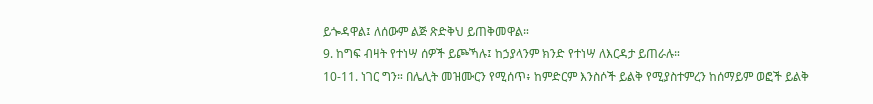ይጐዳዋል፤ ለሰውም ልጅ ጽድቅህ ይጠቅመዋል።
9. ከግፍ ብዛት የተነሣ ሰዎች ይጮኻሉ፤ ከኃያላንም ክንድ የተነሣ ለእርዳታ ይጠራሉ።
10-11. ነገር ግን። በሌሊት መዝሙርን የሚሰጥ፥ ከምድርም እንስሶች ይልቅ የሚያስተምረን ከሰማይም ወፎች ይልቅ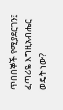ጥበበኞች የሚያደርገን፤ ፈጣሪዬ እግዚአብሔር ወዴት ነው?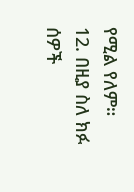የሚል የለም።
12. በዚያ ስለ ክፉ ሰዎች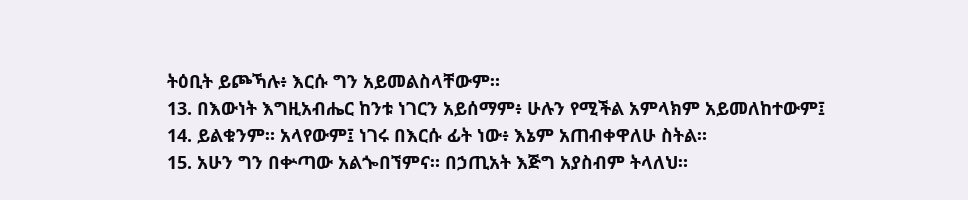ትዕቢት ይጮኻሉ፥ እርሱ ግን አይመልስላቸውም።
13. በእውነት እግዚአብሔር ከንቱ ነገርን አይሰማም፥ ሁሉን የሚችል አምላክም አይመለከተውም፤
14. ይልቁንም። አላየውም፤ ነገሩ በእርሱ ፊት ነው፥ እኔም አጠብቀዋለሁ ስትል።
15. አሁን ግን በቍጣው አልጐበኘምና። በኃጢአት እጅግ አያስብም ትላለህ።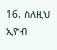16. ስለዚህ ኢዮብ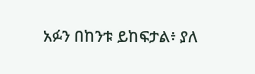አፉን በከንቱ ይከፍታል፥ ያለ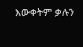እውቀትም ቃሉን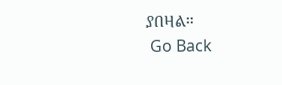ያበዛል።
 Go Back